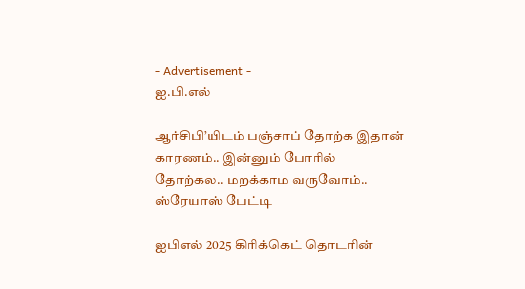- Advertisement -
ஐ.பி.எல்

ஆர்சிபி’யிடம் பஞ்சாப் தோற்க இதான் காரணம்.. இன்னும் போரில் தோற்கல.. மறக்காம வருவோம்.. ஸ்ரேயாஸ் பேட்டி

ஐபிஎல் 2025 கிரிக்கெட் தொடரின்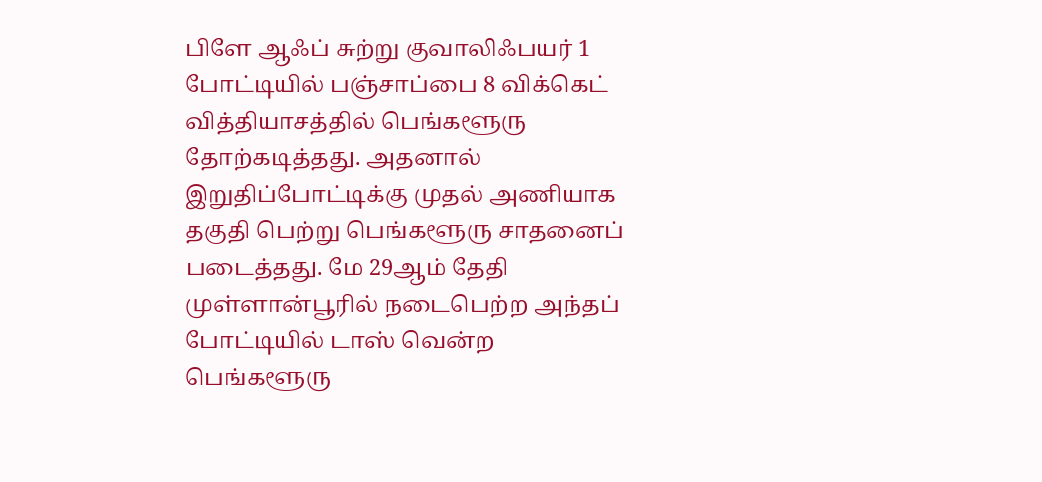பிளே ஆஃப் சுற்று குவாலிஃபயர் 1 போட்டியில் பஞ்சாப்பை 8 விக்கெட் வித்தியாசத்தில் பெங்களூரு தோற்கடித்தது. அதனால் இறுதிப்போட்டிக்கு முதல் அணியாக தகுதி பெற்று பெங்களூரு சாதனைப் படைத்தது. மே 29ஆம் தேதி முள்ளான்பூரில் நடைபெற்ற அந்தப் போட்டியில் டாஸ் வென்ற பெங்களூரு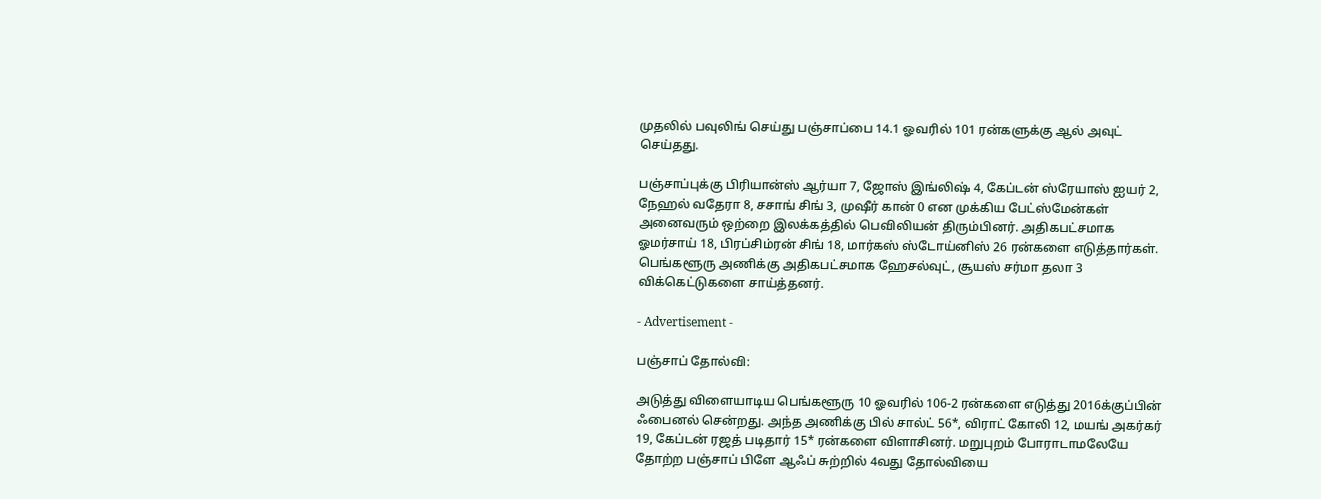முதலில் பவுலிங் செய்து பஞ்சாப்பை 14.1 ஓவரில் 101 ரன்களுக்கு ஆல் அவுட் செய்தது.

பஞ்சாப்புக்கு பிரியான்ஸ் ஆர்யா 7, ஜோஸ் இங்லிஷ் 4, கேப்டன் ஸ்ரேயாஸ் ஐயர் 2, நேஹல் வதேரா 8, சசாங் சிங் 3, முஷீர் கான் 0 என முக்கிய பேட்ஸ்மேன்கள் அனைவரும் ஒற்றை இலக்கத்தில் பெவிலியன் திரும்பினர். அதிகபட்சமாக ஓமர்சாய் 18, பிரப்சிம்ரன் சிங் 18, மார்கஸ் ஸ்டோய்னிஸ் 26 ரன்களை எடுத்தார்கள். பெங்களூரு அணிக்கு அதிகபட்சமாக ஹேசல்வுட், சூயஸ் சர்மா தலா 3 விக்கெட்டுகளை சாய்த்தனர்.

- Advertisement -

பஞ்சாப் தோல்வி:

அடுத்து விளையாடிய பெங்களூரு 10 ஓவரில் 106-2 ரன்களை எடுத்து 2016க்குப்பின் ஃபைனல் சென்றது. அந்த அணிக்கு பில் சால்ட் 56*, விராட் கோலி 12, மயங் அகர்கர் 19, கேப்டன் ரஜத் படிதார் 15* ரன்களை விளாசினர். மறுபுறம் போராடாமலேயே தோற்ற பஞ்சாப் பிளே ஆஃப் சுற்றில் 4வது தோல்வியை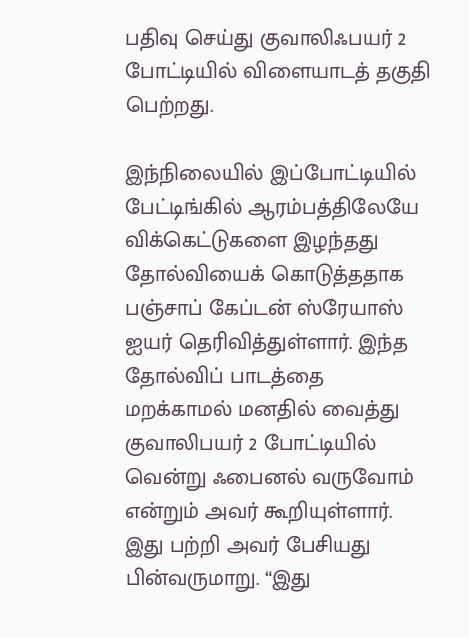பதிவு செய்து குவாலிஃபயர் 2 போட்டியில் விளையாடத் தகுதி பெற்றது.

இந்நிலையில் இப்போட்டியில் பேட்டிங்கில் ஆரம்பத்திலேயே விக்கெட்டுகளை இழந்தது தோல்வியைக் கொடுத்ததாக பஞ்சாப் கேப்டன் ஸ்ரேயாஸ் ஐயர் தெரிவித்துள்ளார். இந்த தோல்விப் பாடத்தை மறக்காமல் மனதில் வைத்து குவாலிபயர் 2 போட்டியில் வென்று ஃபைனல் வருவோம் என்றும் அவர் கூறியுள்ளார். இது பற்றி அவர் பேசியது பின்வருமாறு. “இது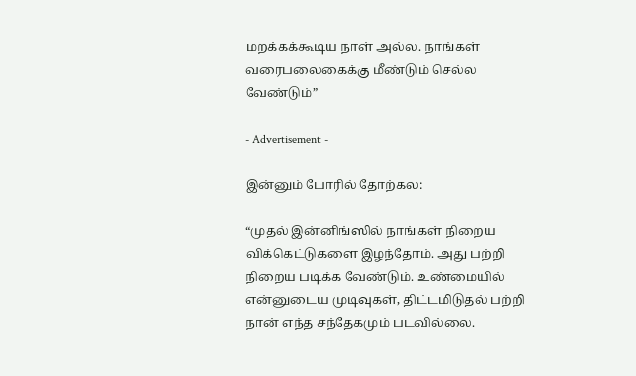மறக்கக்கூடிய நாள் அல்ல. நாங்கள் வரைபலைகைக்கு மீண்டும் செல்ல வேண்டும்”

- Advertisement -

இன்னும் போரில் தோற்கல:

“முதல் இன்னிங்ஸில் நாங்கள் நிறைய விக்கெட்டுகளை இழந்தோம். அது பற்றி நிறைய படிக்க வேண்டும். உண்மையில் என்னுடைய முடிவுகள், திட்டமிடுதல் பற்றி நான் எந்த சந்தேகமும் படவில்லை.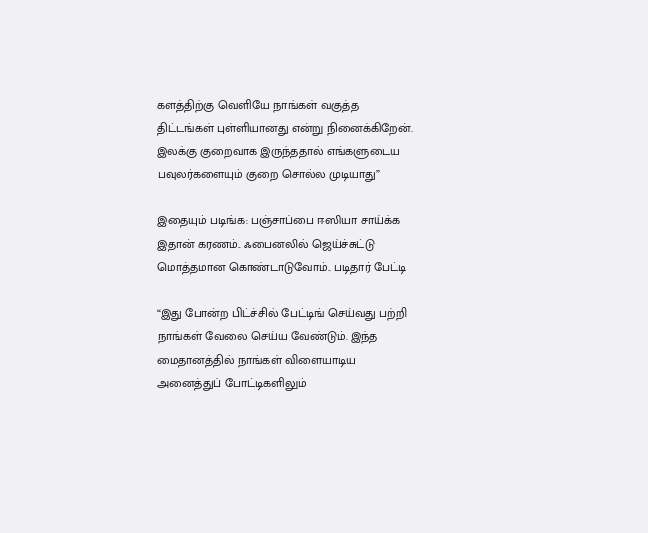களத்திற்கு வெளியே நாங்கள் வகுத்த திட்டங்கள் புள்ளியானது என்று நினைக்கிறேன். இலக்கு குறைவாக இருந்ததால் எங்களுடைய பவுலர்களையும் குறை சொல்ல முடியாது”

இதையும் படிங்க: பஞ்சாப்பை ஈஸியா சாய்க்க இதான் கரணம்.. ஃபைனலில் ஜெய்ச்சுட்டு மொத்தமான கொண்டாடுவோம்.. படிதார் பேட்டி

“இது போன்ற பிட்ச்சில் பேட்டிங் செய்வது பற்றி நாங்கள் வேலை செய்ய வேண்டும். இந்த மைதானத்தில் நாங்கள் விளையாடிய அனைத்துப் போட்டிகளிலும்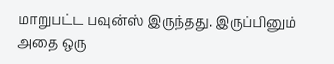மாறுபட்ட பவுன்ஸ் இருந்தது. இருப்பினும் அதை ஒரு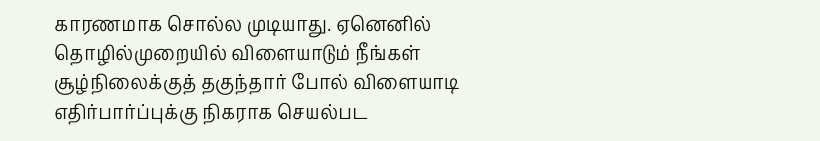காரணமாக சொல்ல முடியாது. ஏனெனில் தொழில்முறையில் விளையாடும் நீங்கள் சூழ்நிலைக்குத் தகுந்தார் போல் விளையாடி எதிர்பார்ப்புக்கு நிகராக செயல்பட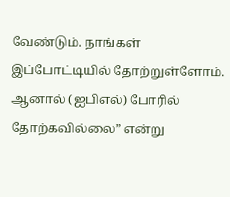வேண்டும். நாங்கள் இப்போட்டியில் தோற்றுள்ளோம். ஆனால் (ஐபிஎல்) போரில் தோற்கவில்லை” என்று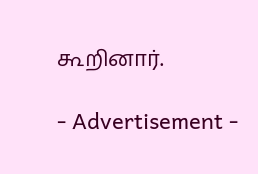கூறினார்.

- Advertisement -